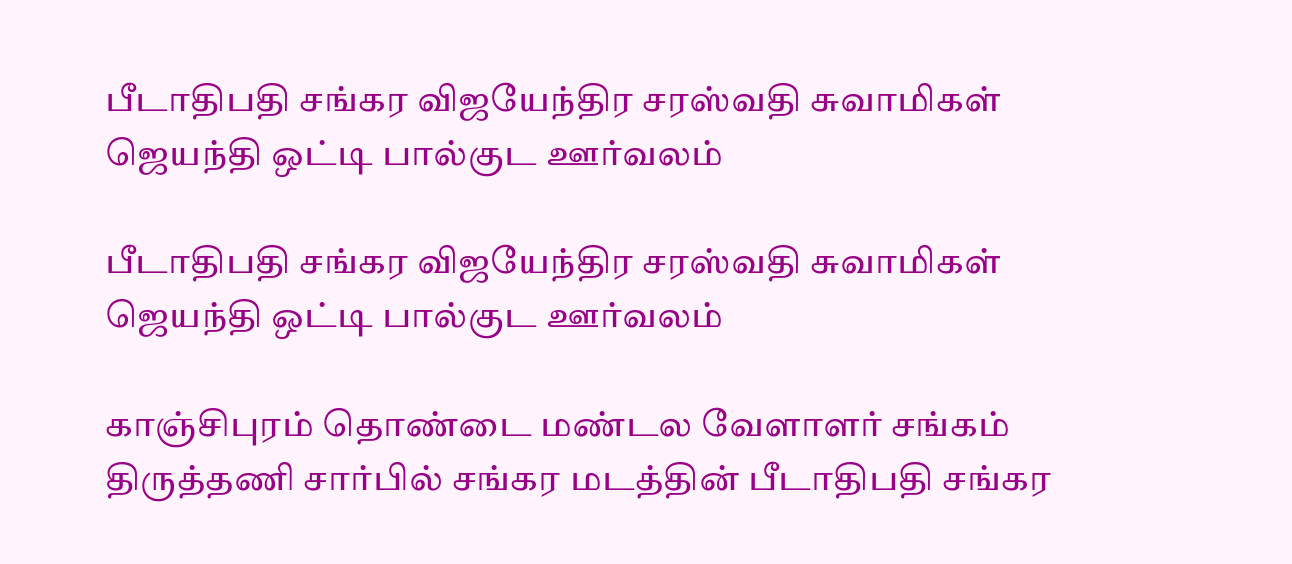பீடாதிபதி சங்கர விஜயேந்திர சரஸ்வதி சுவாமிகள் ஜெயந்தி ஒட்டி பால்குட ஊர்வலம்

பீடாதிபதி சங்கர விஜயேந்திர சரஸ்வதி சுவாமிகள் ஜெயந்தி ஒட்டி பால்குட ஊர்வலம்

காஞ்சிபுரம் தொண்டை மண்டல வேளாளர் சங்கம் திருத்தணி சார்பில் சங்கர மடத்தின் பீடாதிபதி சங்கர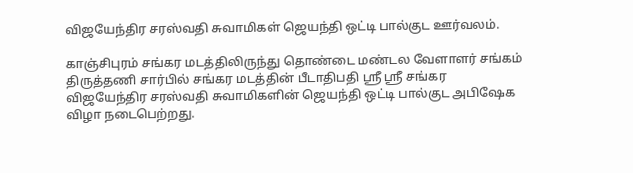விஜயேந்திர சரஸ்வதி சுவாமிகள் ஜெயந்தி ஒட்டி பால்குட ஊர்வலம்.

காஞ்சிபுரம் சங்கர மடத்திலிருந்து தொண்டை மண்டல வேளாளர் சங்கம் திருத்தணி சார்பில் சங்கர மடத்தின் பீடாதிபதி ஸ்ரீ ஸ்ரீ சங்கர விஜயேந்திர சரஸ்வதி சுவாமிகளின் ஜெயந்தி ஒட்டி பால்குட அபிஷேக விழா நடைபெற்றது.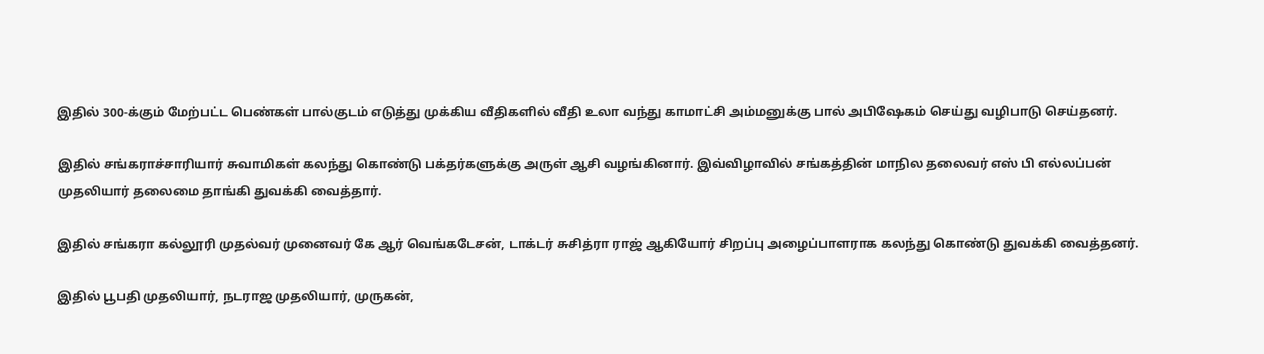இதில் 300-க்கும் மேற்பட்ட பெண்கள் பால்குடம் எடுத்து முக்கிய வீதிகளில் வீதி உலா வந்து காமாட்சி அம்மனுக்கு பால் அபிஷேகம் செய்து வழிபாடு செய்தனர்.

இதில் சங்கராச்சாரியார் சுவாமிகள் கலந்து கொண்டு பக்தர்களுக்கு அருள் ஆசி வழங்கினார். இவ்விழாவில் சங்கத்தின் மாநில தலைவர் எஸ் பி எல்லப்பன் முதலியார் தலைமை தாங்கி துவக்கி வைத்தார்.

இதில் சங்கரா கல்லூரி முதல்வர் முனைவர் கே ஆர் வெங்கடேசன், டாக்டர் சுசித்ரா ராஜ் ஆகியோர் சிறப்பு அழைப்பாளராக கலந்து கொண்டு துவக்கி வைத்தனர்.

இதில் பூபதி முதலியார், நடராஜ முதலியார், முருகன்,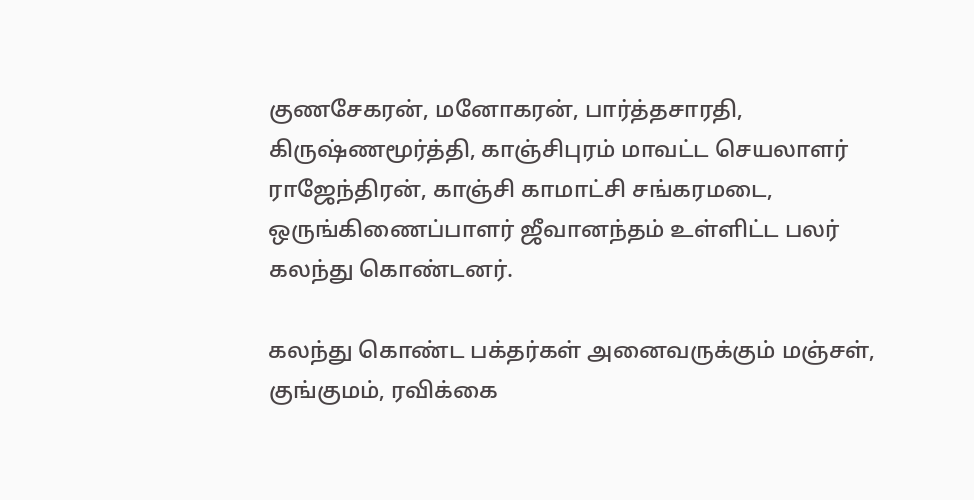குணசேகரன், மனோகரன், பார்த்தசாரதி, கிருஷ்ணமூர்த்தி, காஞ்சிபுரம் மாவட்ட செயலாளர் ராஜேந்திரன், காஞ்சி காமாட்சி சங்கரமடை, ஒருங்கிணைப்பாளர் ஜீவானந்தம் உள்ளிட்ட பலர் கலந்து கொண்டனர்.

கலந்து கொண்ட பக்தர்கள் அனைவருக்கும் மஞ்சள், குங்குமம், ரவிக்கை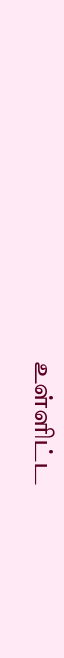உள்ளிட்ட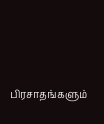பிரசாதங்களும்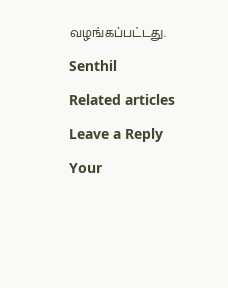வழங்கப்பட்டது.

Senthil

Related articles

Leave a Reply

Your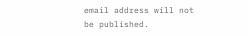email address will not be published.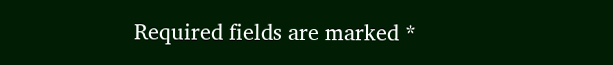Required fields are marked *